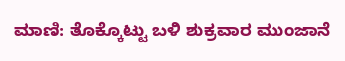ಮಾಣಿ: ತೊಕ್ಕೊಟ್ಟು ಬಳಿ ಶುಕ್ರವಾರ ಮುಂಜಾನೆ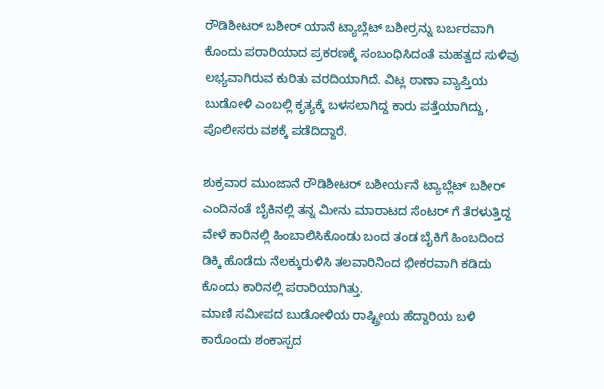ರೌಡಿಶೀಟರ್ ಬಶೀರ್ ಯಾನೆ ಟ್ಯಾಬ್ಲೆಟ್ ಬಶೀರ್ರನ್ನು ಬರ್ಬರವಾಗಿ ಕೊಂದು ಪರಾರಿಯಾದ ಪ್ರಕರಣಕ್ಕೆ ಸಂಬಂಧಿಸಿದಂತೆ ಮಹತ್ವದ ಸುಳಿವು ಲಭ್ಯವಾಗಿರುವ ಕುರಿತು ವರದಿಯಾಗಿದೆ. ವಿಟ್ಲ ಠಾಣಾ ವ್ಯಾಪ್ತಿಯ ಬುಡೋಳಿ ಎಂಬಲ್ಲಿ ಕೃತ್ಯಕ್ಕೆ ಬಳಸಲಾಗಿದ್ದ ಕಾರು ಪತ್ತೆಯಾಗಿದ್ದು, ಪೊಲೀಸರು ವಶಕ್ಕೆ ಪಡೆದಿದ್ದಾರೆ.

ಶುಕ್ರವಾರ ಮುಂಜಾನೆ ರೌಡಿಶೀಟರ್ ಬಶೀರ್ಯನೆ ಟ್ಯಾಬ್ಲೆಟ್ ಬಶೀರ್ ಎಂದಿನಂತೆ ಬೈಕಿನಲ್ಲಿ ತನ್ನ ಮೀನು ಮಾರಾಟದ ಸೆಂಟರ್ ಗೆ ತೆರಳುತ್ತಿದ್ದ ವೇಳೆ ಕಾರಿನಲ್ಲಿ ಹಿಂಬಾಲಿಸಿಕೊಂಡು ಬಂದ ತಂಡ ಬೈಕಿಗೆ ಹಿಂಬದಿಂದ ಡಿಕ್ಕಿ ಹೊಡೆದು ನೆಲಕ್ಕುರುಳಿಸಿ ತಲವಾರಿನಿಂದ ಭೀಕರವಾಗಿ ಕಡಿದು ಕೊಂದು ಕಾರಿನಲ್ಲಿ ಪರಾರಿಯಾಗಿತ್ತು.
ಮಾಣಿ ಸಮೀಪದ ಬುಡೋಳಿಯ ರಾಷ್ಟ್ರೀಯ ಹೆದ್ದಾರಿಯ ಬಳಿ ಕಾರೊಂದು ಶಂಕಾಸ್ಪದ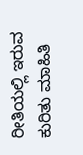ರೀತಿಯಲ್ಲಿ ಇರುವ ಕುರಿತು ಮಾಹಿತಿ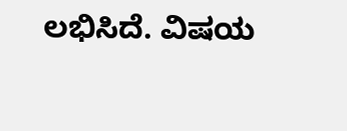ಲಭಿಸಿದೆ. ವಿಷಯ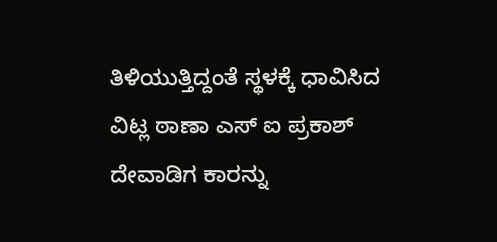ತಿಳಿಯುತ್ತಿದ್ದಂತೆ ಸ್ಥಳಕ್ಕೆ ಧಾವಿಸಿದ ವಿಟ್ಲ ಠಾಣಾ ಎಸ್ ಐ ಪ್ರಕಾಶ್ ದೇವಾಡಿಗ ಕಾರನ್ನು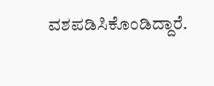ವಶಪಡಿಸಿಕೊಂಡಿದ್ದಾರೆ.